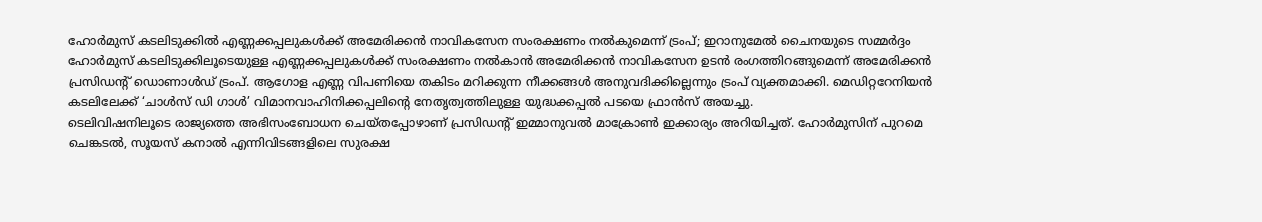ഹോർമുസ് കടലിടുക്കിൽ എണ്ണക്കപ്പലുകൾക്ക് അമേരിക്കൻ നാവികസേന സംരക്ഷണം നൽകുമെന്ന് ട്രംപ്; ഇറാനുമേൽ ചൈനയുടെ സമ്മർദ്ദം
ഹോർമുസ് കടലിടുക്കിലൂടെയുള്ള എണ്ണക്കപ്പലുകൾക്ക് സംരക്ഷണം നൽകാൻ അമേരിക്കൻ നാവികസേന ഉടൻ രംഗത്തിറങ്ങുമെന്ന് അമേരിക്കൻ പ്രസിഡന്റ് ഡൊണാൾഡ് ട്രംപ്. ആഗോള എണ്ണ വിപണിയെ തകിടം മറിക്കുന്ന നീക്കങ്ങൾ അനുവദിക്കില്ലെന്നും ട്രംപ് വ്യക്തമാക്കി. മെഡിറ്ററേനിയൻ കടലിലേക്ക് ‘ചാൾസ് ഡി ഗാൾ’ വിമാനവാഹിനിക്കപ്പലിന്റെ നേതൃത്വത്തിലുള്ള യുദ്ധക്കപ്പൽ പടയെ ഫ്രാൻസ് അയച്ചു.
ടെലിവിഷനിലൂടെ രാജ്യത്തെ അഭിസംബോധന ചെയ്തപ്പോഴാണ് പ്രസിഡന്റ് ഇമ്മാനുവൽ മാക്രോൺ ഇക്കാര്യം അറിയിച്ചത്. ഹോർമുസിന് പുറമെ ചെങ്കടൽ, സൂയസ് കനാൽ എന്നിവിടങ്ങളിലെ സുരക്ഷ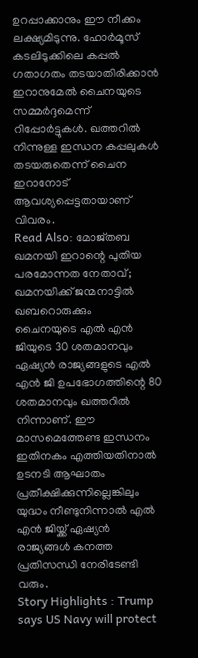ഉറപ്പാക്കാനും ഈ നീക്കം ലക്ഷ്യമിടുന്നു. ഹോർമൂസ് കടലിടുക്കിലെ കപ്പൽ ഗതാഗതം തടയാതിരിക്കാൻ ഇറാനുമേൽ ചൈനയുടെ സമ്മർദ്ദമെന്ന് റിപ്പോർട്ടുകൾ. ഖത്തറിൽ നിന്നുള്ള ഇന്ധന കപ്പലുകൾ തടയരുതെന്ന് ചൈന ഇറാനോട് ആവശ്യപ്പെട്ടതായാണ് വിവരം.
Read Also: മോജ്തബ ഖമനയി ഇറാന്റെ പുതിയ പരമോന്നത നേതാവ്; ഖമനയിക്ക് ജന്മനാട്ടിൽ ഖബറൊരുക്കും
ചൈനയുടെ എൽ എൻ ജിയുടെ 30 ശതമാനവും ഏഷ്യൻ രാജ്യങ്ങളുടെ എൽ എൻ ജി ഉപഭോഗത്തിന്റെ 80 ശതമാനവും ഖത്തറിൽ നിന്നാണ്. ഈ മാസമെത്തേണ്ട ഇന്ധനം ഇതിനകം എത്തിയതിനാൽ ഉടനടി ആഘാതം പ്രതീക്ഷിക്കുന്നില്ലെങ്കിലും യുദ്ധം നീണ്ടുനിന്നാൽ എൽ എൻ ജിയ്ക്ക് ഏഷ്യൻ രാജ്യങ്ങൾ കനത്ത പ്രതിസന്ധി നേരിടേണ്ടി വരും.
Story Highlights : Trump says US Navy will protect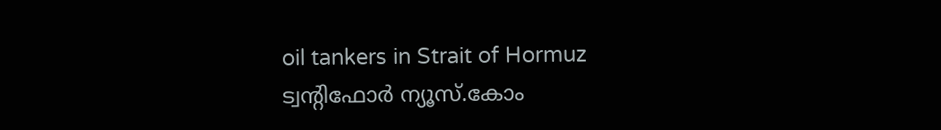oil tankers in Strait of Hormuz
ട്വന്റിഫോർ ന്യൂസ്.കോം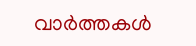വാർത്തകൾ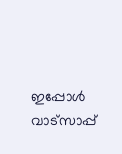ഇപ്പോൾ വാട്സാപ്പ്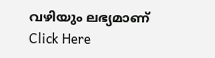വഴിയും ലഭ്യമാണ് Click Here